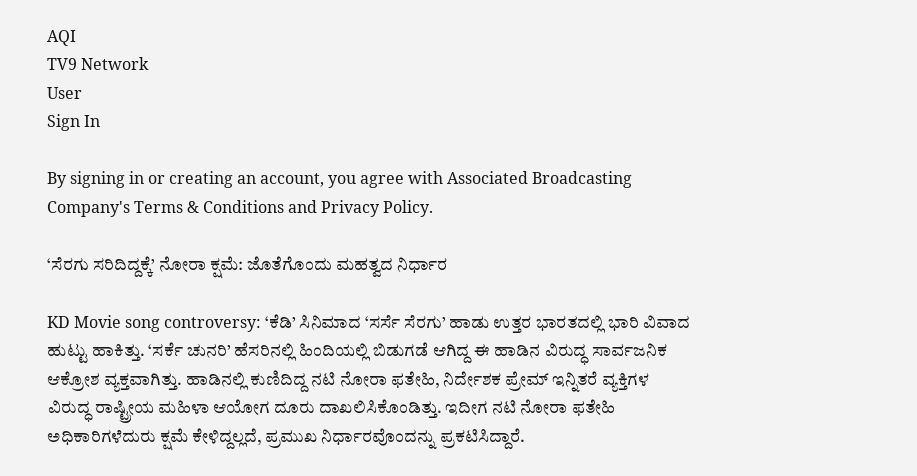AQI
TV9 Network
User
Sign In

By signing in or creating an account, you agree with Associated Broadcasting Company's Terms & Conditions and Privacy Policy.

‘ಸೆರಗು ಸರಿದಿದ್ದಕ್ಕೆ’ ನೋರಾ ಕ್ಷಮೆ: ಜೊತೆಗೊಂದು ಮಹತ್ವದ ನಿರ್ಧಾರ

KD Movie song controversy: ‘ಕೆಡಿ’ ಸಿನಿಮಾದ ‘ಸರ್ಸೆ ಸೆರಗು’ ಹಾಡು ಉತ್ತರ ಭಾರತದಲ್ಲಿ ಭಾರಿ ವಿವಾದ ಹುಟ್ಟು ಹಾಕಿತ್ತು. ‘ಸರ್ಕೆ ಚುನರಿ’ ಹೆಸರಿನಲ್ಲಿ ಹಿಂದಿಯಲ್ಲಿ ಬಿಡುಗಡೆ ಆಗಿದ್ದ ಈ ಹಾಡಿನ ವಿರುದ್ಧ ಸಾರ್ವಜನಿಕ ಆಕ್ರೋಶ ವ್ಯಕ್ತವಾಗಿತ್ತು. ಹಾಡಿನಲ್ಲಿ ಕುಣಿದಿದ್ದ ನಟಿ ನೋರಾ ಫತೇಹಿ, ನಿರ್ದೇಶಕ ಪ್ರೇಮ್ ಇನ್ನಿತರೆ ವ್ಯಕ್ತಿಗಳ ವಿರುದ್ಧ ರಾಷ್ಟ್ರೀಯ ಮಹಿಳಾ ಆಯೋಗ ದೂರು ದಾಖಲಿಸಿಕೊಂಡಿತ್ತು. ಇದೀಗ ನಟಿ ನೋರಾ ಫತೇಹಿ ಅಧಿಕಾರಿಗಳೆದುರು ಕ್ಷಮೆ ಕೇಳಿದ್ದಲ್ಲದೆ, ಪ್ರಮುಖ ನಿರ್ಧಾರವೊಂದನ್ನು ಪ್ರಕಟಿಸಿದ್ದಾರೆ.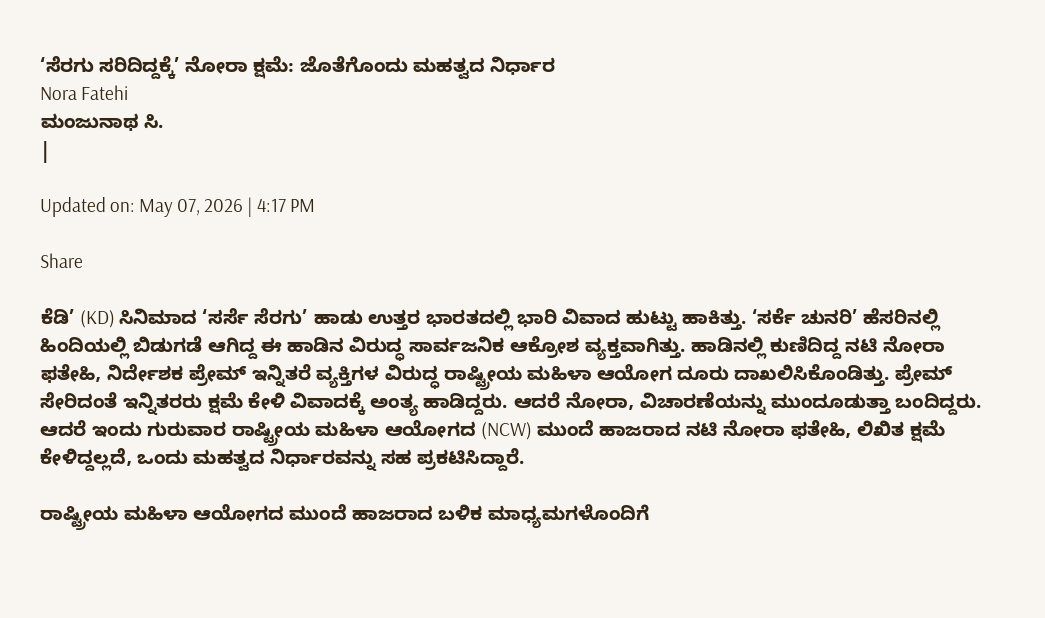‘ಸೆರಗು ಸರಿದಿದ್ದಕ್ಕೆ’ ನೋರಾ ಕ್ಷಮೆ: ಜೊತೆಗೊಂದು ಮಹತ್ವದ ನಿರ್ಧಾರ
Nora Fatehi
ಮಂಜುನಾಥ ಸಿ.
|

Updated on: May 07, 2026 | 4:17 PM

Share

ಕೆಡಿ’ (KD) ಸಿನಿಮಾದ ‘ಸರ್ಸೆ ಸೆರಗು’ ಹಾಡು ಉತ್ತರ ಭಾರತದಲ್ಲಿ ಭಾರಿ ವಿವಾದ ಹುಟ್ಟು ಹಾಕಿತ್ತು. ‘ಸರ್ಕೆ ಚುನರಿ’ ಹೆಸರಿನಲ್ಲಿ ಹಿಂದಿಯಲ್ಲಿ ಬಿಡುಗಡೆ ಆಗಿದ್ದ ಈ ಹಾಡಿನ ವಿರುದ್ಧ ಸಾರ್ವಜನಿಕ ಆಕ್ರೋಶ ವ್ಯಕ್ತವಾಗಿತ್ತು. ಹಾಡಿನಲ್ಲಿ ಕುಣಿದಿದ್ದ ನಟಿ ನೋರಾ ಫತೇಹಿ, ನಿರ್ದೇಶಕ ಪ್ರೇಮ್ ಇನ್ನಿತರೆ ವ್ಯಕ್ತಿಗಳ ವಿರುದ್ಧ ರಾಷ್ಟ್ರೀಯ ಮಹಿಳಾ ಆಯೋಗ ದೂರು ದಾಖಲಿಸಿಕೊಂಡಿತ್ತು. ಪ್ರೇಮ್ ಸೇರಿದಂತೆ ಇನ್ನಿತರರು ಕ್ಷಮೆ ಕೇಳಿ ವಿವಾದಕ್ಕೆ ಅಂತ್ಯ ಹಾಡಿದ್ದರು. ಆದರೆ ನೋರಾ, ವಿಚಾರಣೆಯನ್ನು ಮುಂದೂಡುತ್ತಾ ಬಂದಿದ್ದರು. ಆದರೆ ಇಂದು ಗುರುವಾರ ರಾಷ್ಟ್ರೀಯ ಮಹಿಳಾ ಆಯೋಗದ (NCW) ಮುಂದೆ ಹಾಜರಾದ ನಟಿ ನೋರಾ ಫತೇಹಿ, ಲಿಖಿತ ಕ್ಷಮೆ ಕೇಳಿದ್ದಲ್ಲದೆ, ಒಂದು ಮಹತ್ವದ ನಿರ್ಧಾರವನ್ನು ಸಹ ಪ್ರಕಟಿಸಿದ್ದಾರೆ.

ರಾಷ್ಟ್ರೀಯ ಮಹಿಳಾ ಆಯೋಗದ ಮುಂದೆ ಹಾಜರಾದ ಬಳಿಕ ಮಾಧ್ಯಮಗಳೊಂದಿಗೆ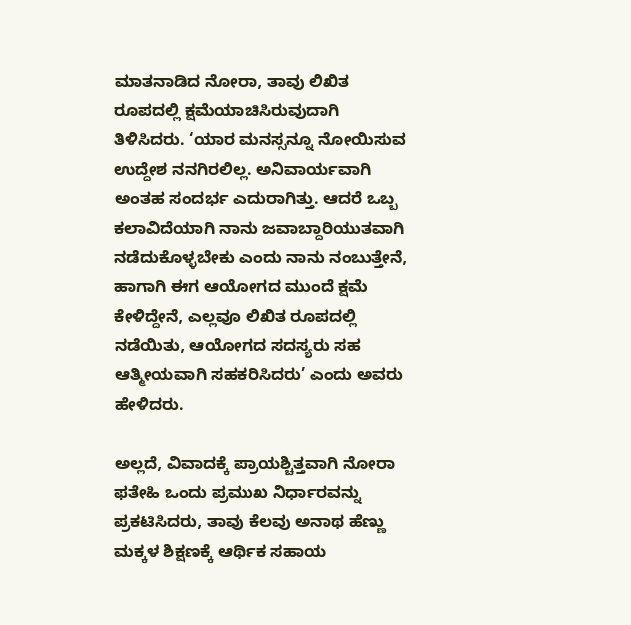ಮಾತನಾಡಿದ ನೋರಾ, ತಾವು ಲಿಖಿತ ರೂಪದಲ್ಲಿ ಕ್ಷಮೆಯಾಚಿಸಿರುವುದಾಗಿ ತಿಳಿಸಿದರು. ‘ಯಾರ ಮನಸ್ಸನ್ನೂ ನೋಯಿಸುವ ಉದ್ದೇಶ ನನಗಿರಲಿಲ್ಲ. ಅನಿವಾರ್ಯವಾಗಿ ಅಂತಹ ಸಂದರ್ಭ ಎದುರಾಗಿತ್ತು. ಆದರೆ ಒಬ್ಬ ಕಲಾವಿದೆಯಾಗಿ ನಾನು ಜವಾಬ್ದಾರಿಯುತವಾಗಿ ನಡೆದುಕೊಳ್ಳಬೇಕು ಎಂದು ನಾನು ನಂಬುತ್ತೇನೆ, ಹಾಗಾಗಿ ಈಗ ಆಯೋಗದ ಮುಂದೆ ಕ್ಷಮೆ ಕೇಳಿದ್ದೇನೆ, ಎಲ್ಲವೂ ಲಿಖಿತ ರೂಪದಲ್ಲಿ ನಡೆಯಿತು, ಆಯೋಗದ ಸದಸ್ಯರು ಸಹ ಆತ್ಮೀಯವಾಗಿ ಸಹಕರಿಸಿದರು’ ಎಂದು ಅವರು ಹೇಳಿದರು.

ಅಲ್ಲದೆ, ವಿವಾದಕ್ಕೆ ಪ್ರಾಯಶ್ಚಿತ್ತವಾಗಿ ನೋರಾ ಫತೇಹಿ ಒಂದು ಪ್ರಮುಖ ನಿರ್ಧಾರವನ್ನು ಪ್ರಕಟಿಸಿದರು, ತಾವು ಕೆಲವು ಅನಾಥ ಹೆಣ್ಣು ಮಕ್ಕಳ ಶಿಕ್ಷಣಕ್ಕೆ ಆರ್ಥಿಕ ಸಹಾಯ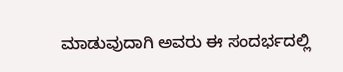ಮಾಡುವುದಾಗಿ ಅವರು ಈ ಸಂದರ್ಭದಲ್ಲಿ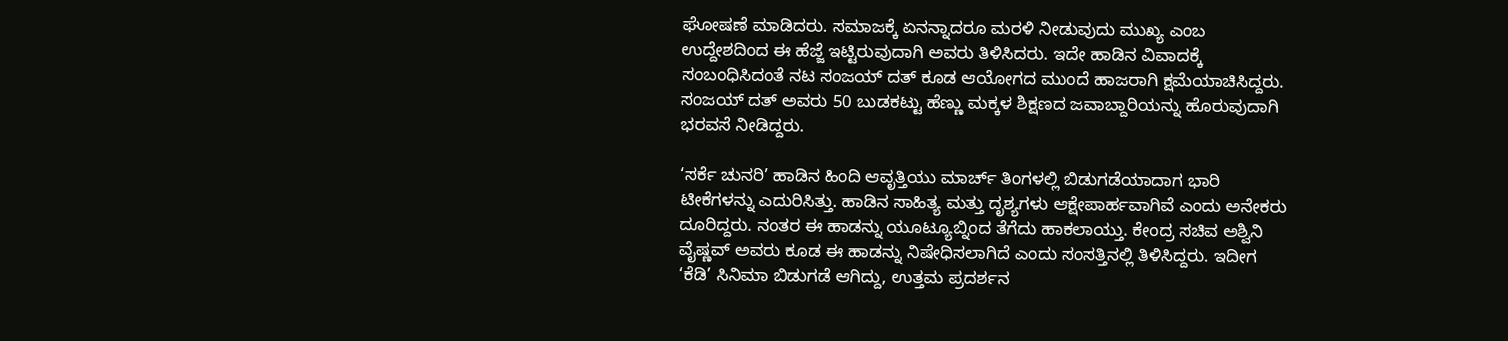ಘೋಷಣೆ ಮಾಡಿದರು. ಸಮಾಜಕ್ಕೆ ಏನನ್ನಾದರೂ ಮರಳಿ ನೀಡುವುದು ಮುಖ್ಯ ಎಂಬ ಉದ್ದೇಶದಿಂದ ಈ ಹೆಜ್ಜೆ ಇಟ್ಟಿರುವುದಾಗಿ ಅವರು ತಿಳಿಸಿದರು. ಇದೇ ಹಾಡಿನ ವಿವಾದಕ್ಕೆ ಸಂಬಂಧಿಸಿದಂತೆ ನಟ ಸಂಜಯ್ ದತ್ ಕೂಡ ಆಯೋಗದ ಮುಂದೆ ಹಾಜರಾಗಿ ಕ್ಷಮೆಯಾಚಿಸಿದ್ದರು. ಸಂಜಯ್ ದತ್ ಅವರು 50 ಬುಡಕಟ್ಟು ಹೆಣ್ಣು ಮಕ್ಕಳ ಶಿಕ್ಷಣದ ಜವಾಬ್ದಾರಿಯನ್ನು ಹೊರುವುದಾಗಿ ಭರವಸೆ ನೀಡಿದ್ದರು.

‘ಸರ್ಕೆ ಚುನರಿ’ ಹಾಡಿನ ಹಿಂದಿ ಆವೃತ್ತಿಯು ಮಾರ್ಚ್ ತಿಂಗಳಲ್ಲಿ ಬಿಡುಗಡೆಯಾದಾಗ ಭಾರಿ ಟೀಕೆಗಳನ್ನು ಎದುರಿಸಿತ್ತು. ಹಾಡಿನ ಸಾಹಿತ್ಯ ಮತ್ತು ದೃಶ್ಯಗಳು ಆಕ್ಷೇಪಾರ್ಹವಾಗಿವೆ ಎಂದು ಅನೇಕರು ದೂರಿದ್ದರು. ನಂತರ ಈ ಹಾಡನ್ನು ಯೂಟ್ಯೂಬ್ನಿಂದ ತೆಗೆದು ಹಾಕಲಾಯ್ತು. ಕೇಂದ್ರ ಸಚಿವ ಅಶ್ವಿನಿ ವೈಷ್ಣವ್ ಅವರು ಕೂಡ ಈ ಹಾಡನ್ನು ನಿಷೇಧಿಸಲಾಗಿದೆ ಎಂದು ಸಂಸತ್ತಿನಲ್ಲಿ ತಿಳಿಸಿದ್ದರು. ಇದೀಗ ‘ಕೆಡಿ’ ಸಿನಿಮಾ ಬಿಡುಗಡೆ ಆಗಿದ್ದು, ಉತ್ತಮ ಪ್ರದರ್ಶನ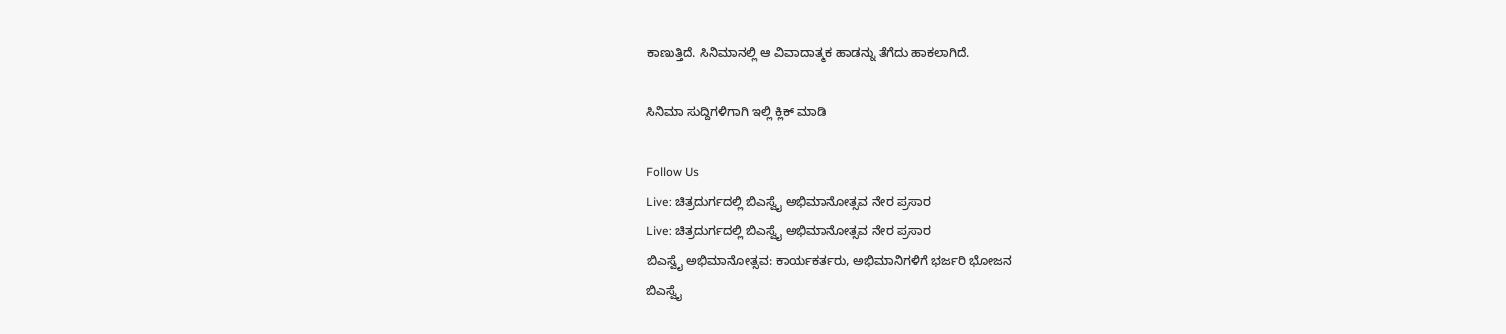ಕಾಣುತ್ತಿದೆ. ಸಿನಿಮಾನಲ್ಲಿ ಆ ವಿವಾದಾತ್ಮಕ ಹಾಡನ್ನು ತೆಗೆದು ಹಾಕಲಾಗಿದೆ.

ಸಿನಿಮಾ ಸುದ್ದಿಗಳಿಗಾಗಿ ಇಲ್ಲಿ ಕ್ಲಿಕ್ ಮಾಡಿ

Follow Us
Live: ಚಿತ್ರದುರ್ಗದಲ್ಲಿ ಬಿಎಸ್ವೈ ಅಭಿಮಾನೋತ್ಸವ ನೇರ ಪ್ರಸಾರ
Live: ಚಿತ್ರದುರ್ಗದಲ್ಲಿ ಬಿಎಸ್ವೈ ಅಭಿಮಾನೋತ್ಸವ ನೇರ ಪ್ರಸಾರ
ಬಿಎಸ್ವೈ ಅಭಿಮಾನೋತ್ಸವ: ಕಾರ್ಯಕರ್ತರು, ಅಭಿಮಾನಿಗಳಿಗೆ ಭರ್ಜರಿ ಭೋಜನ
ಬಿಎಸ್ವೈ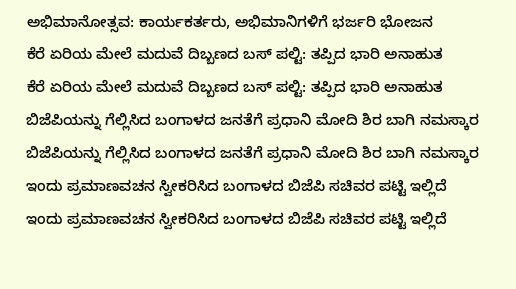ಅಭಿಮಾನೋತ್ಸವ: ಕಾರ್ಯಕರ್ತರು, ಅಭಿಮಾನಿಗಳಿಗೆ ಭರ್ಜರಿ ಭೋಜನ
ಕೆರೆ ಏರಿಯ ಮೇಲೆ ಮದುವೆ ದಿಬ್ಬಣದ ಬಸ್ ಪಲ್ಟಿ: ತಪ್ಪಿದ ಭಾರಿ ಅನಾಹುತ
ಕೆರೆ ಏರಿಯ ಮೇಲೆ ಮದುವೆ ದಿಬ್ಬಣದ ಬಸ್ ಪಲ್ಟಿ: ತಪ್ಪಿದ ಭಾರಿ ಅನಾಹುತ
ಬಿಜೆಪಿಯನ್ನು ಗೆಲ್ಲಿಸಿದ ಬಂಗಾಳದ ಜನತೆಗೆ ಪ್ರಧಾನಿ ಮೋದಿ ಶಿರ ಬಾಗಿ ನಮಸ್ಕಾರ
ಬಿಜೆಪಿಯನ್ನು ಗೆಲ್ಲಿಸಿದ ಬಂಗಾಳದ ಜನತೆಗೆ ಪ್ರಧಾನಿ ಮೋದಿ ಶಿರ ಬಾಗಿ ನಮಸ್ಕಾರ
ಇಂದು ಪ್ರಮಾಣವಚನ ಸ್ವೀಕರಿಸಿದ ಬಂಗಾಳದ ಬಿಜೆಪಿ ಸಚಿವರ ಪಟ್ಟಿ ಇಲ್ಲಿದೆ
ಇಂದು ಪ್ರಮಾಣವಚನ ಸ್ವೀಕರಿಸಿದ ಬಂಗಾಳದ ಬಿಜೆಪಿ ಸಚಿವರ ಪಟ್ಟಿ ಇಲ್ಲಿದೆ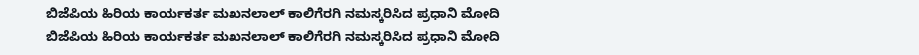ಬಿಜೆಪಿಯ ಹಿರಿಯ ಕಾರ್ಯಕರ್ತ ಮಖನಲಾಲ್ ಕಾಲಿಗೆರಗಿ ನಮಸ್ಕರಿಸಿದ ಪ್ರಧಾನಿ ಮೋದಿ
ಬಿಜೆಪಿಯ ಹಿರಿಯ ಕಾರ್ಯಕರ್ತ ಮಖನಲಾಲ್ ಕಾಲಿಗೆರಗಿ ನಮಸ್ಕರಿಸಿದ ಪ್ರಧಾನಿ ಮೋದಿ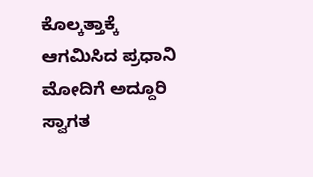ಕೊಲ್ಕತ್ತಾಕ್ಕೆ ಆಗಮಿಸಿದ ಪ್ರಧಾನಿ ಮೋದಿಗೆ ಅದ್ದೂರಿ ಸ್ವಾಗತ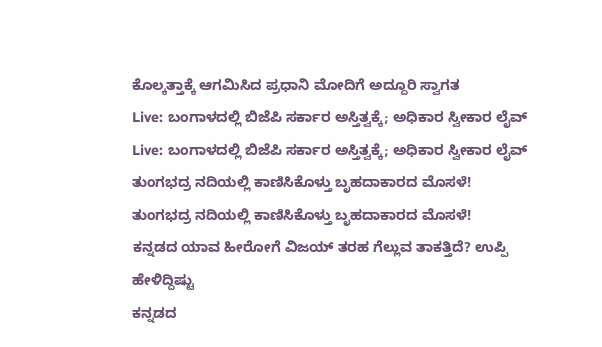ಕೊಲ್ಕತ್ತಾಕ್ಕೆ ಆಗಮಿಸಿದ ಪ್ರಧಾನಿ ಮೋದಿಗೆ ಅದ್ದೂರಿ ಸ್ವಾಗತ
Live: ಬಂಗಾಳದಲ್ಲಿ ಬಿಜೆಪಿ ಸರ್ಕಾರ ಅಸ್ತಿತ್ವಕ್ಕೆ; ಅಧಿಕಾರ ಸ್ವೀಕಾರ ಲೈವ್
Live: ಬಂಗಾಳದಲ್ಲಿ ಬಿಜೆಪಿ ಸರ್ಕಾರ ಅಸ್ತಿತ್ವಕ್ಕೆ; ಅಧಿಕಾರ ಸ್ವೀಕಾರ ಲೈವ್
ತುಂಗಭದ್ರ ನದಿಯಲ್ಲಿ ಕಾಣಿಸಿಕೊಳ್ತು ಬೃಹದಾಕಾರದ ಮೊಸಳೆ!
ತುಂಗಭದ್ರ ನದಿಯಲ್ಲಿ ಕಾಣಿಸಿಕೊಳ್ತು ಬೃಹದಾಕಾರದ ಮೊಸಳೆ!
ಕನ್ನಡದ ಯಾವ ಹೀರೋಗೆ ವಿಜಯ್ ತರಹ ಗೆಲ್ಲುವ ತಾಕತ್ತಿದೆ? ಉಪ್ಪಿ ಹೇಳಿದ್ದಿಷ್ಟು
ಕನ್ನಡದ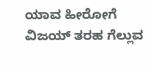ಯಾವ ಹೀರೋಗೆ ವಿಜಯ್ ತರಹ ಗೆಲ್ಲುವ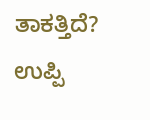ತಾಕತ್ತಿದೆ? ಉಪ್ಪಿ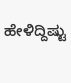ಹೇಳಿದ್ದಿಷ್ಟು